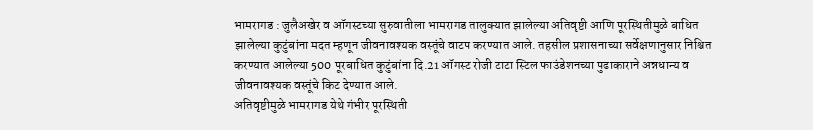भामरागड : जुलैअखेर व ऑगस्टच्या सुरुवातीला भामरागड तालुक्यात झालेल्या अतिवृष्टी आणि पूरस्थितीमुळे बाधित झालेल्या कुटुंबांना मदत म्हणून जीवनावश्यक वस्तूंचे वाटप करण्यात आले. तहसील प्रशासनाच्या सर्वेक्षणानुसार निश्चित करण्यात आलेल्या 500 पूरबाधित कुटुंबांना दि.21 ऑगस्ट रोजी टाटा स्टिल फाउंडेशनच्या पुढाकाराने अन्नधान्य व जीवनावश्यक वस्तूंचे किट देण्यात आले.
अतिवृष्टीमुळे भामरागड येथे गंभीर पूरस्थिती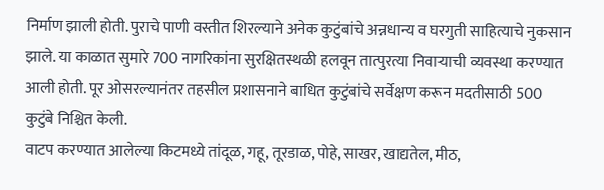निर्माण झाली होती. पुराचे पाणी वस्तीत शिरल्याने अनेक कुटुंबांचे अन्नधान्य व घरगुती साहित्याचे नुकसान झाले. या काळात सुमारे 700 नागरिकांना सुरक्षितस्थळी हलवून तात्पुरत्या निवाऱ्याची व्यवस्था करण्यात आली होती. पूर ओसरल्यानंतर तहसील प्रशासनाने बाधित कुटुंबांचे सर्वेक्षण करून मदतीसाठी 500 कुटुंबे निश्चित केली.
वाटप करण्यात आलेल्या किटमध्ये तांदूळ, गहू, तूरडाळ, पोहे, साखर, खाद्यतेल, मीठ,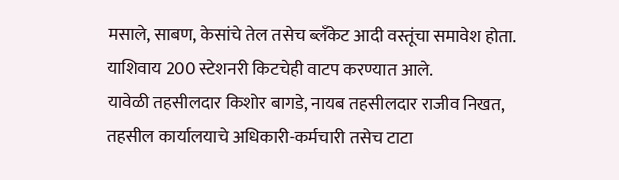मसाले, साबण, केसांचे तेल तसेच ब्लँकेट आदी वस्तूंचा समावेश होता. याशिवाय 200 स्टेशनरी किटचेही वाटप करण्यात आले.
यावेळी तहसीलदार किशोर बागडे, नायब तहसीलदार राजीव निखत, तहसील कार्यालयाचे अधिकारी-कर्मचारी तसेच टाटा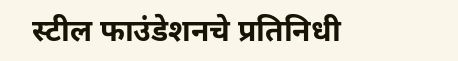स्टील फाउंडेशनचे प्रतिनिधी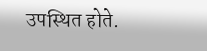उपस्थित होते.